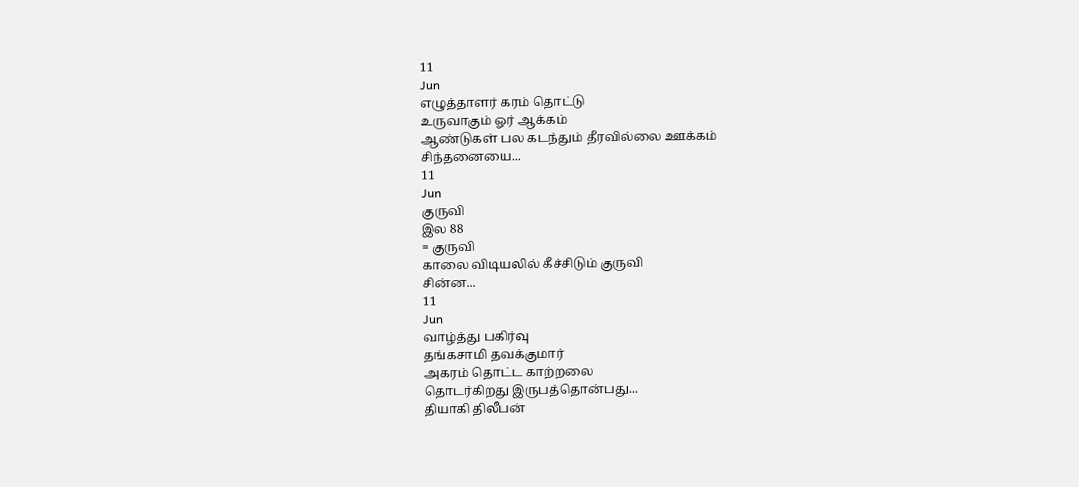11
Jun
எழுத்தாளர் கரம் தொட்டு
உருவாகும் ஓர் ஆக்கம்
ஆண்டுகள் பல கடந்தும் தீரவில்லை ஊக்கம்
சிந்தனையை...
11
Jun
குருவி
இல 88
= குருவி
காலை விடியலில் கீச்சிடும் குருவி
சின்ன...
11
Jun
வாழ்த்து பகிர்வு
தங்கசாமி தவக்குமார்
அகரம் தொட்ட காற்றலை
தொடர்கிறது இருபத்தொன்பது...
தியாகி திலீபன்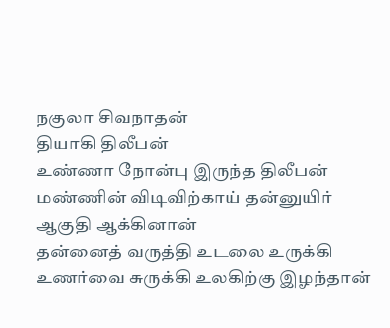நகுலா சிவநாதன்
தியாகி திலீபன்
உண்ணா நோன்பு இருந்த திலீபன்
மண்ணின் விடிவிற்காய் தன்னுயிர்
ஆகுதி ஆக்கினான்
தன்னைத் வருத்தி உடலை உருக்கி
உணர்வை சுருக்கி உலகிற்கு இழந்தான்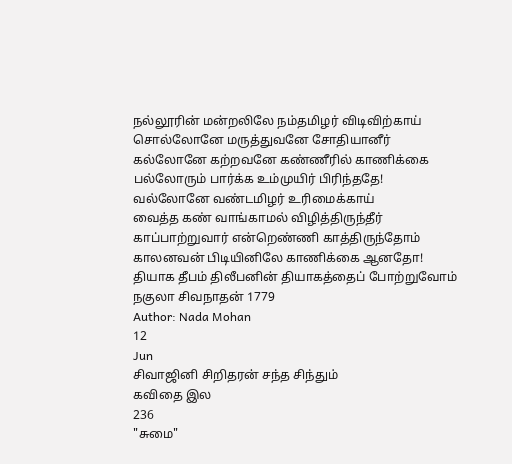நல்லூரின் மன்றலிலே நம்தமிழர் விடிவிற்காய்
சொல்லோனே மருத்துவனே சோதியானீர்
கல்லோனே கற்றவனே கண்ணீரில் காணிக்கை
பல்லோரும் பார்க்க உம்முயிர் பிரிந்ததே!
வல்லோனே வண்டமிழர் உரிமைக்காய்
வைத்த கண் வாங்காமல் விழித்திருந்தீர்
காப்பாற்றுவார் என்றெண்ணி காத்திருந்தோம்
காலனவன் பிடியினிலே காணிக்கை ஆனதோ!
தியாக தீபம் திலீபனின் தியாகத்தைப் போற்றுவோம்
நகுலா சிவநாதன் 1779
Author: Nada Mohan
12
Jun
சிவாஜினி சிறிதரன் சந்த சிந்தும்
கவிதை இல
236
"சுமை"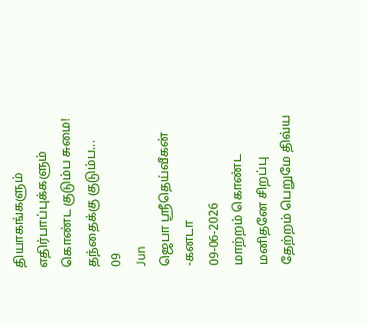தியாகங்களும் எதிர்பாப்புக்களும் கொண்ட குடும்ப சுமை!
தந்தைக்கு குடும்ப...
09
Jun
ஜெபா ஸ்ரீதெய்வீகன் -கனடா
09-06-2026
மாற்றம் கொண்ட மனிதனே சிறப்பு
தேற்றம் பெறுமே திவ்ய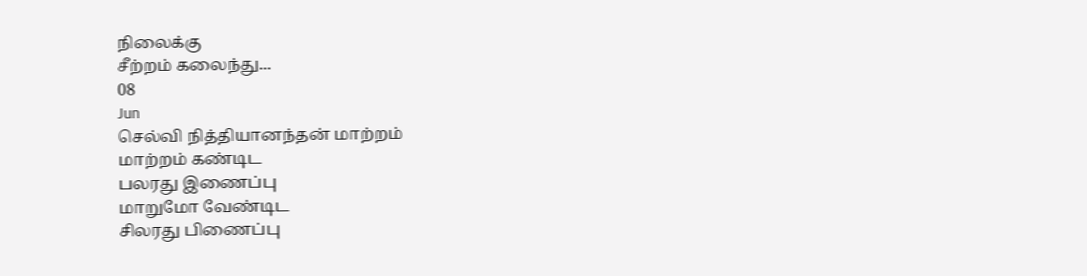நிலைக்கு
சீற்றம் கலைந்து...
08
Jun
செல்வி நித்தியானந்தன் மாற்றம்
மாற்றம் கண்டிட
பலரது இணைப்பு
மாறுமோ வேண்டிட
சிலரது பிணைப்பு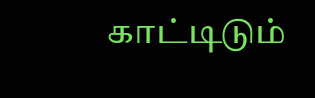காட்டிடும்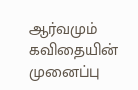ஆர்வமும்
கவிதையின் முனைப்பு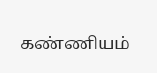கண்ணியம்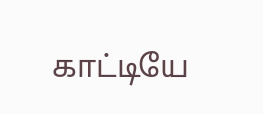காட்டியே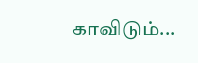காவிடும்...